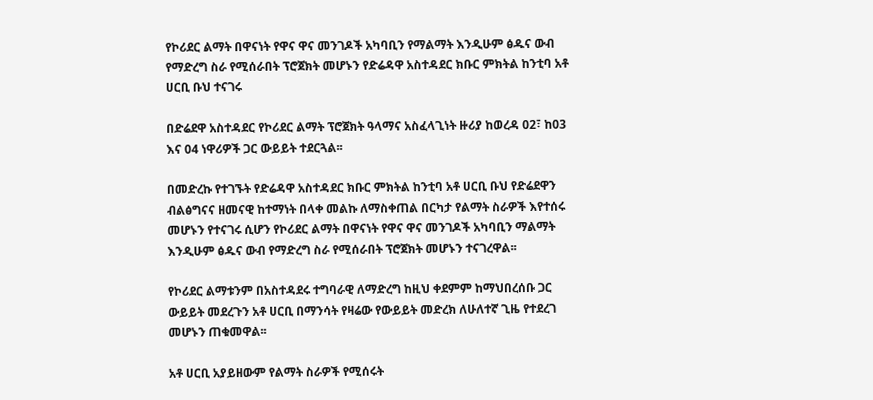የኮሪደር ልማት በዋናነት የዋና ዋና መንገዶች አካባቢን የማልማት እንዲሁም ፅዱና ውብ የማድረግ ስራ የሚሰራበት ፕሮጀክት መሆኑን የድሬዳዋ አስተዳደር ክቡር ምክትል ከንቲባ አቶ ሀርቢ ቡህ ተናገሩ

በድሬደዋ አስተዳደር የኮሪደር ልማት ፕሮጀክት ዓላማና አስፈላጊነት ዙሪያ ከወረዳ 02፣ ከ03 እና 04 ነዋሪዎች ጋር ውይይት ተደርጓል፡፡

በመድረኩ የተገኙት የድሬዳዋ አስተዳደር ክቡር ምክትል ከንቲባ አቶ ሀርቢ ቡህ የድሬደዋን ብልፅግናና ዘመናዊ ከተማነት በላቀ መልኩ ለማስቀጠል በርካታ የልማት ስራዎች እየተሰሩ መሆኑን የተናገሩ ሲሆን የኮሪደር ልማት በዋናነት የዋና ዋና መንገዶች አካባቢን ማልማት እንዲሁም ፅዱና ውብ የማድረግ ስራ የሚሰራበት ፕሮጀክት መሆኑን ተናገረዋል፡፡

የኮሪደር ልማቱንም በአስተዳደሩ ተግባራዊ ለማድረግ ከዚህ ቀደምም ከማህበረሰቡ ጋር ውይይት መደረጉን አቶ ሀርቢ በማንሳት የዛሬው የውይይት መድረክ ለሁለተኛ ጊዜ የተደረገ መሆኑን ጠቁመዋል፡፡

አቶ ሀርቢ አያይዘውም የልማት ስራዎች የሚሰሩት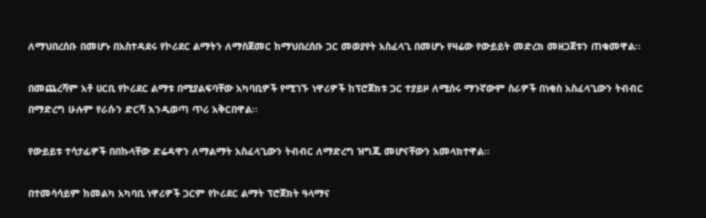ለማህበረሰቡ በመሆኑ በአስተዳደሩ የኮሪደር ልማትን ለማስጀመር ከማህበረሰቡ ጋር መወያየት አስፈላጊ በመሆኑ የዛሬው የውይይት መድረክ መዘጋጀቱን ጠቁመዋል፡፡

በመጨረሻም አቶ ሀርቢ የኮሪደር ልማቱ በሚያልፍባቸው አካባቢዎች የሚገኙ ነዋሪዎች ከፕሮጀክቱ ጋር ተያይዞ ለሚሰሩ ማንኛውም ስራዎች በነቂስ አስፈላጊውን ትብብር በማድረግ ሁሉም የራሱን ድርሻ እንዲወጣ ጥሪ አቅርበዋል፡፡

የውይይቱ ተሳታፊዎች በበኩላቸው ድሬዳዋን ለማልማት አስፈላጊውን ትብብር ለማድረግ ዝግጁ መሆናቸውን አመላክተዋል፡፡

በተመሳሳይም ከመልካ አካባቢ ነዋሪዎች ጋርም የኮሪደር ልማት ፕሮጀክት ዓላማና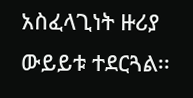አስፈላጊነት ዙሪያ ውይይቱ ተደርጓል፡፡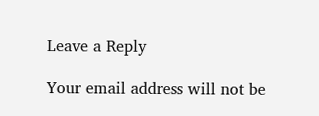Leave a Reply

Your email address will not be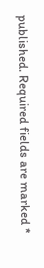published. Required fields are marked *